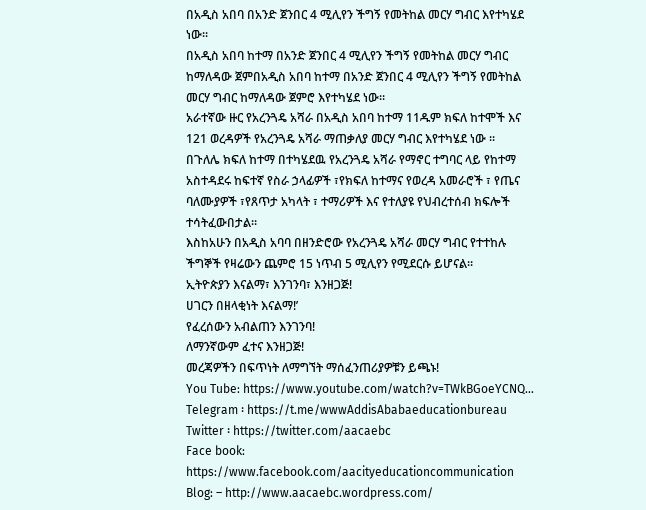በአዲስ አበባ በአንድ ጀንበር 4 ሚሊየን ችግኝ የመትከል መርሃ ግብር እየተካሄደ ነው፡፡
በአዲስ አበባ ከተማ በአንድ ጀንበር 4 ሚሊየን ችግኝ የመትከል መርሃ ግብር ከማለዳው ጀምበአዲስ አበባ ከተማ በአንድ ጀንበር 4 ሚሊየን ችግኝ የመትከል መርሃ ግብር ከማለዳው ጀምሮ እየተካሄደ ነው።
አራተኛው ዙር የአረንጓዴ አሻራ በአዲስ አበባ ከተማ 11ዱም ክፍለ ከተሞች እና 121 ወረዳዎች የአረንጓዴ አሻራ ማጠቃለያ መርሃ ግብር እየተካሄደ ነው ።
በጉለሌ ክፍለ ከተማ በተካሄደዉ የአረንጓዴ አሻራ የማኖር ተግባር ላይ የከተማ አስተዳደሩ ከፍተኛ የስራ ኃላፊዎች ፣የክፍለ ከተማና የወረዳ አመራሮች ፣ የጤና ባለሙያዎች ፣የጸጥታ አካላት ፣ ተማሪዎች እና የተለያዩ የህብረተሰብ ክፍሎች ተሳትፈውበታል።
እስከአሁን በአዲስ አባባ በዘንድሮው የአረንጓዴ አሻራ መርሃ ግብር የተተከሉ ችግኞች የዛሬውን ጨምሮ 15 ነጥብ 5 ሚሊየን የሚደርሱ ይሆናል።
ኢትዮጵያን እናልማ፣ እንገንባ፣ እንዘጋጅ!
ሀገርን በዘላቂነት እናልማ!’
የፈረሰውን አብልጠን እንገንባ!
ለማንኛውም ፈተና እንዘጋጅ!
መረጃዎችን በፍጥነት ለማግኘት ማሰፈንጠሪያዎቹን ይጫኑ!
You Tube: https://www.youtube.com/watch?v=TWkBGoeYCNQ…
Telegram ፡ https://t.me/wwwAddisAbabaeducationbureau
Twitter ፡ https://twitter.com/aacaebc
Face book: https://www.facebook.com/aacityeducationcommunication
Blog: – http://www.aacaebc.wordpress.com/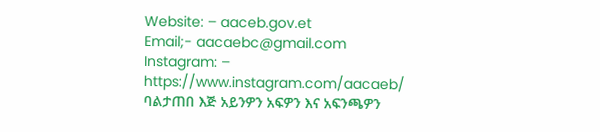Website: – aaceb.gov.et
Email;- aacaebc@gmail.com
Instagram: – https://www.instagram.com/aacaeb/
ባልታጠበ እጅ አይንዎን አፍዎን እና አፍንጫዎን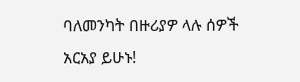ባለመንካት በዙሪያዎ ላሉ ሰዎች አርአያ ይሁኑ!